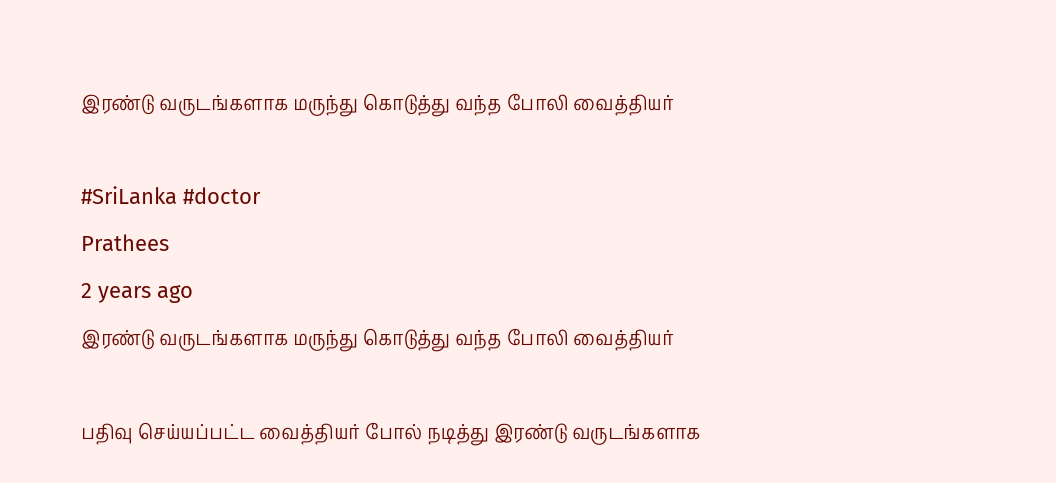இரண்டு வருடங்களாக மருந்து கொடுத்து வந்த போலி வைத்தியர்

#SriLanka #doctor
Prathees
2 years ago
இரண்டு வருடங்களாக மருந்து கொடுத்து வந்த போலி வைத்தியர்

பதிவு செய்யப்பட்ட வைத்தியர் போல் நடித்து இரண்டு வருடங்களாக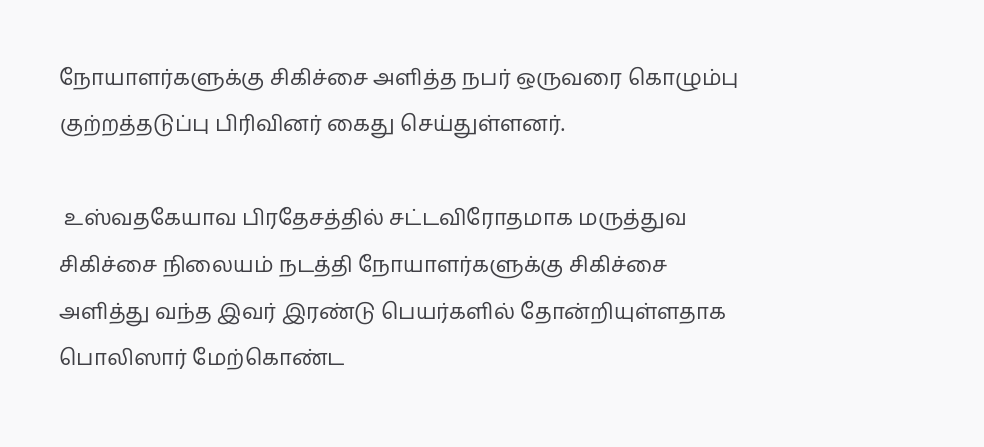நோயாளர்களுக்கு சிகிச்சை அளித்த நபர் ஒருவரை கொழும்பு குற்றத்தடுப்பு பிரிவினர் கைது செய்துள்ளனர்.

 உஸ்வதகேயாவ பிரதேசத்தில் சட்டவிரோதமாக மருத்துவ சிகிச்சை நிலையம் நடத்தி நோயாளர்களுக்கு சிகிச்சை அளித்து வந்த இவர் இரண்டு பெயர்களில் தோன்றியுள்ளதாக பொலிஸார் மேற்கொண்ட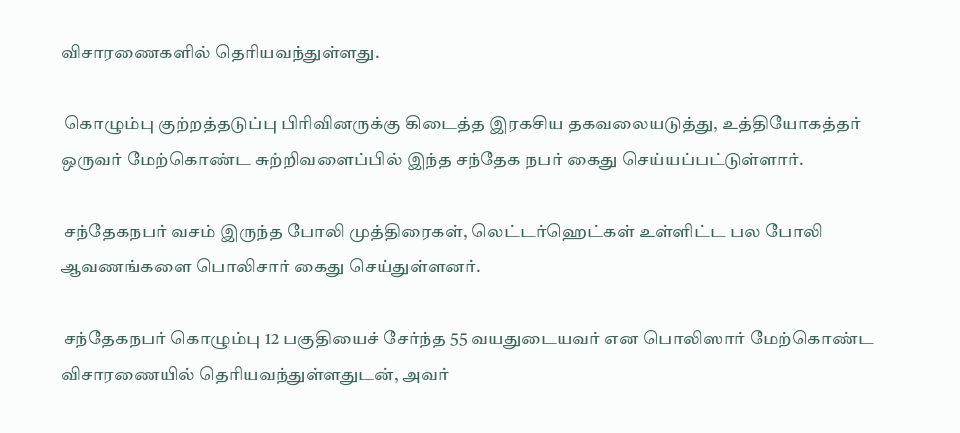விசாரணைகளில் தெரியவந்துள்ளது.

 கொழும்பு குற்றத்தடுப்பு பிரிவினருக்கு கிடைத்த இரகசிய தகவலையடுத்து, உத்தியோகத்தர் ஒருவர் மேற்கொண்ட சுற்றிவளைப்பில் இந்த சந்தேக நபர் கைது செய்யப்பட்டுள்ளார்.

 சந்தேகநபர் வசம் இருந்த போலி முத்திரைகள், லெட்டர்ஹெட்கள் உள்ளிட்ட பல போலி ஆவணங்களை பொலிசார் கைது செய்துள்ளனர்.

 சந்தேகநபர் கொழும்பு 12 பகுதியைச் சேர்ந்த 55 வயதுடையவர் என பொலிஸார் மேற்கொண்ட விசாரணையில் தெரியவந்துள்ளதுடன், அவர்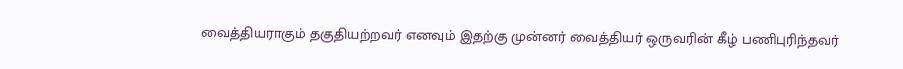வைத்தியராகும் தகுதியற்றவர் எனவும் இதற்கு முன்னர் வைத்தியர் ஒருவரின் கீழ் பணிபுரிந்தவர்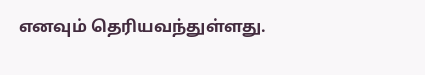எனவும் தெரியவந்துள்ளது.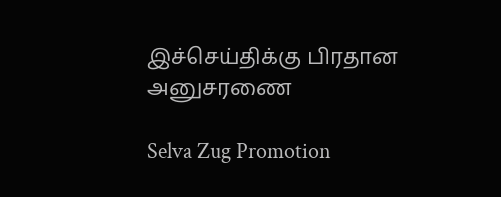இச்செய்திக்கு பிரதான அனுசரணை

Selva Zug Promotion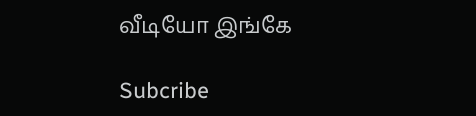வீடியோ இங்கே

Subcribe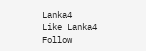Lanka4
Like Lanka4
Follow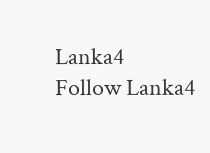Lanka4
Follow Lanka4